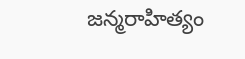జన్మరాహిత్యం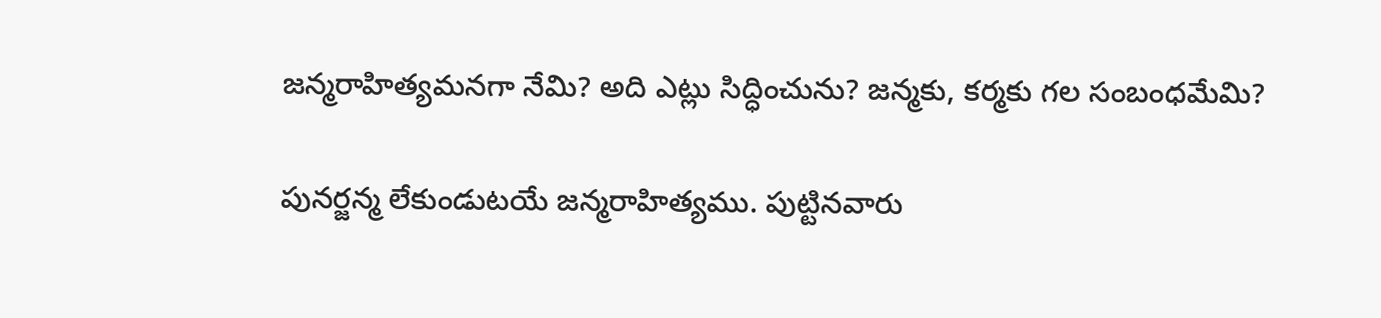జన్మరాహిత్యమనగా నేమి? అది ఎట్లు సిద్ధించును? జన్మకు, కర్మకు గల సంబంధమేమి?

పునర్జన్మ లేకుండుటయే జన్మరాహిత్యము. పుట్టినవారు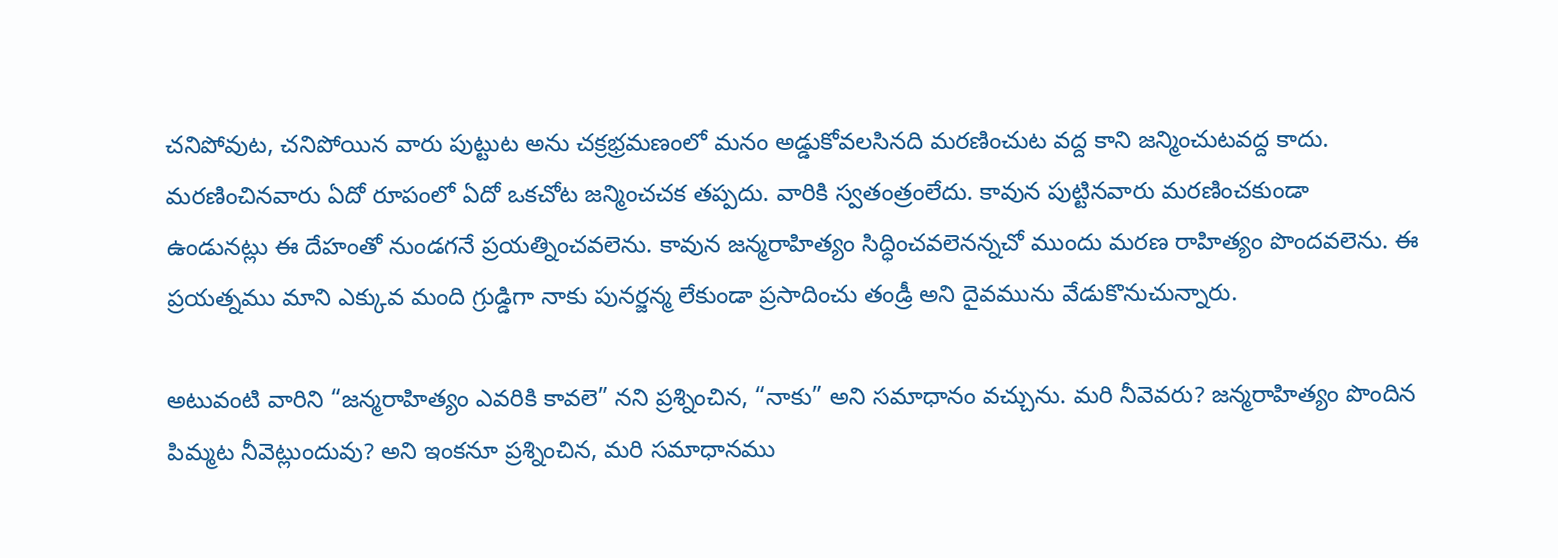చనిపోవుట, చనిపోయిన వారు పుట్టుట అను చక్రభ్రమణంలో మనం అడ్డుకోవలసినది మరణించుట వద్ద కాని జన్మించుటవద్ద కాదు. మరణించినవారు ఏదో రూపంలో ఏదో ఒకచోట జన్మించచక తప్పదు. వారికి స్వతంత్రంలేదు. కావున పుట్టినవారు మరణించకుండా  ఉండునట్లు ఈ దేహంతో నుండగనే ప్రయత్నించవలెను. కావున జన్మరాహిత్యం సిద్ధించవలెనన్నచో ముందు మరణ రాహిత్యం పొందవలెను. ఈ ప్రయత్నము మాని ఎక్కువ మంది గ్రుడ్డిగా నాకు పునర్జన్మ లేకుండా ప్రసాదించు తండ్రీ అని దైవమును వేడుకొనుచున్నారు.

అటువంటి వారిని “జన్మరాహిత్యం ఎవరికి కావలె” నని ప్రశ్నించిన, “నాకు” అని సమాధానం వచ్చును. మరి నీవెవరు? జన్మరాహిత్యం పొందిన పిమ్మట నీవెట్లుందువు? అని ఇంకనూ ప్రశ్నించిన, మరి సమాధానము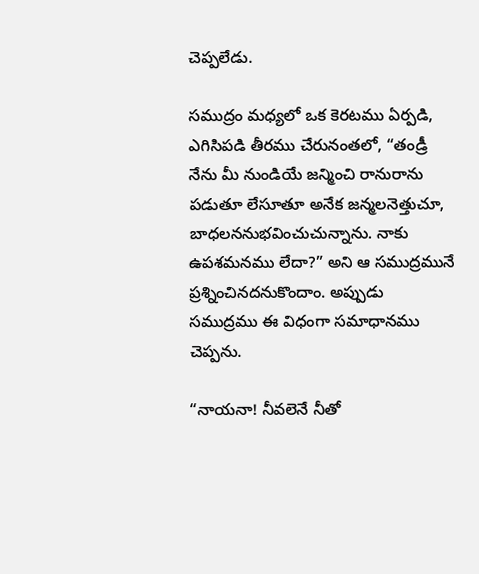చెప్పలేడు.

సముద్రం మధ్యలో ఒక కెరటము ఏర్పడి, ఎగిసిపడి తీరము చేరునంతలో, “తండ్రీ నేను మీ నుండియే జన్మించి రానురాను పడుతూ లేసూతూ అనేక జన్మలనెత్తుచూ, బాధలననుభవించుచున్నాను. నాకు ఉపశమనము లేదా?” అని ఆ సముద్రమునే ప్రశ్నించినదనుకొందాం. అప్పుడు సముద్రము ఈ విధంగా సమాధానము చెప్పను.

“నాయనా! నీవలెనే నీతో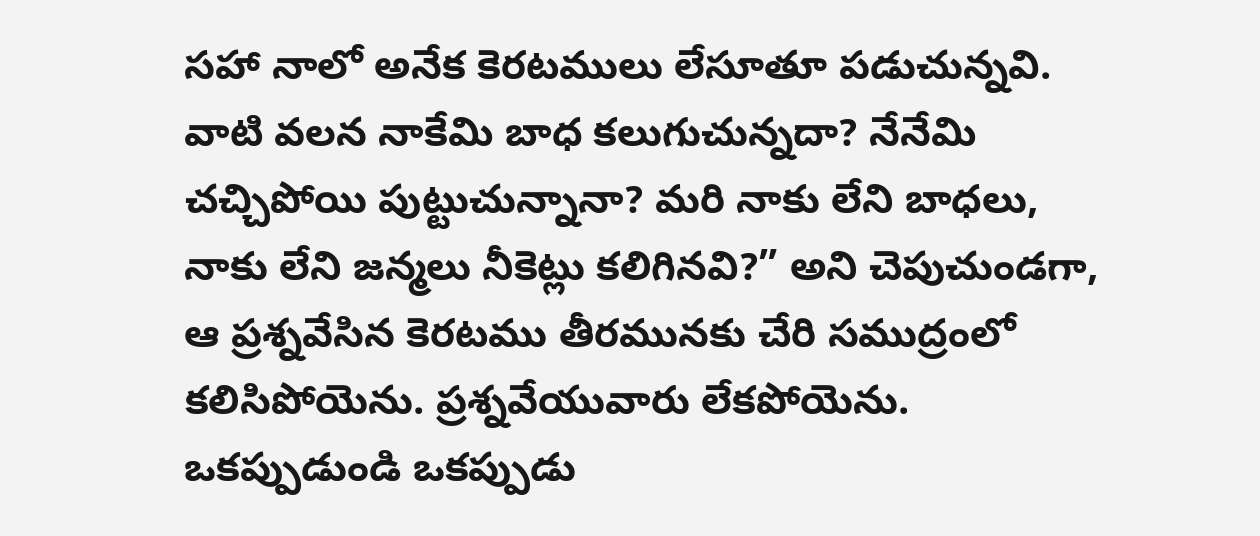సహా నాలో అనేక కెరటములు లేసూతూ పడుచున్నవి. వాటి వలన నాకేమి బాధ కలుగుచున్నదా? నేనేమి చచ్చిపోయి పుట్టుచున్నానా? మరి నాకు లేని బాధలు, నాకు లేని జన్మలు నీకెట్లు కలిగినవి?” అని చెపుచుండగా, ఆ ప్రశ్నవేసిన కెరటము తీరమునకు చేరి సముద్రంలో కలిసిపోయెను. ప్రశ్నవేయువారు లేకపోయెను. ఒకప్పుడుండి ఒకప్పుడు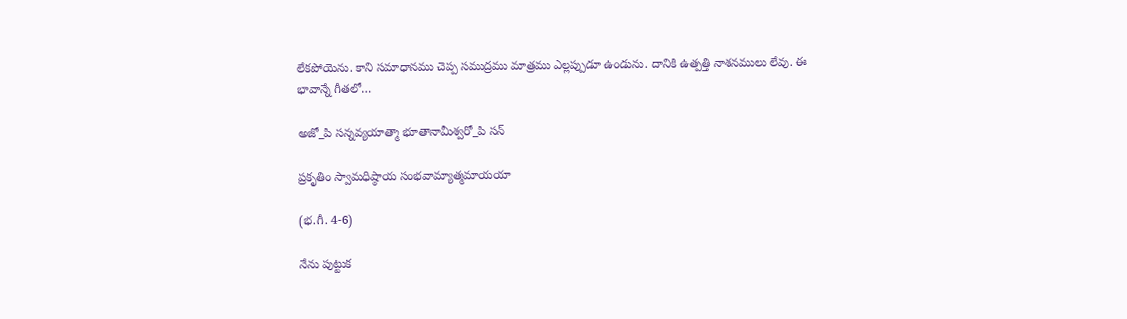లేకపోయెను. కాని సమాధానము చెప్ప సముద్రము మాత్రము ఎల్లప్పుడూ ఉండును. దానికి ఉత్పత్తి నాశనములు లేవు. ఈ భావాన్నే గీతలో…

అజో_పి సన్నవ్యయాత్మా భూతానామీశ్వరో_పి సన్

ప్రకృతిం స్వామధిష్ఠాయ సంభవామ్యాత్మమాయయా

(భ.గీ. 4-6)

నేను పుట్టుక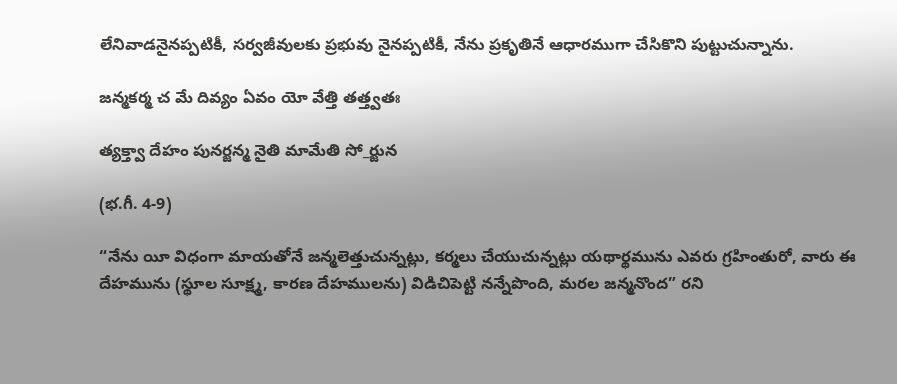లేనివాడనైనప్పటికీ, సర్వజీవులకు ప్రభువు నైనప్పటికీ, నేను ప్రకృతినే ఆధారముగా చేసికొని పుట్టుచున్నాను.

జన్మకర్మ చ మే దివ్యం ఏవం యో వేత్తి తత్త్వతః

త్యక్త్వా దేహం పునర్జన్మ నైతి మామేతి సో_ర్జున

(భ.గీ. 4-9)

“నేను యీ విధంగా మాయతోనే జన్మలెత్తుచున్నట్లు, కర్మలు చేయుచున్నట్లు యథార్థమును ఎవరు గ్రహింతురో, వారు ఈ దేహమును (స్థూల సూక్ష్మ, కారణ దేహములను) విడిచిపెట్టి నన్నేపొంది, మరల జన్మనొంద” రని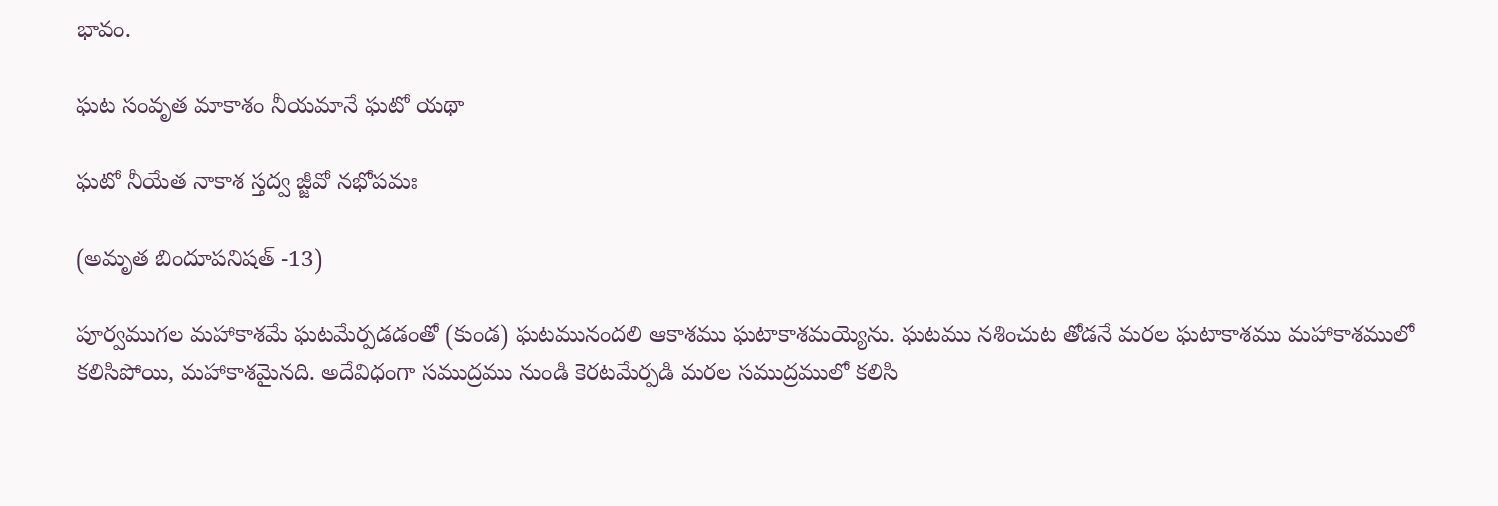భావం.

ఘట సంవృత మాకాశం నీయమానే ఘటో యథా

ఘటో నీయేత నాకాశ స్తద్వ జ్జీవో నభోపమః

(అమృత బిందూపనిషత్ -13)

పూర్వముగల మహాకాశమే ఘటమేర్పడడంతో (కుండ) ఘటమునందలి ఆకాశము ఘటాకాశమయ్యెను. ఘటము నశించుట తోడనే మరల ఘటాకాశము మహాకాశములో కలిసిపోయి, మహాకాశమైనది. అదేవిధంగా సముద్రము నుండి కెరటమేర్పడి మరల సముద్రములో కలిసి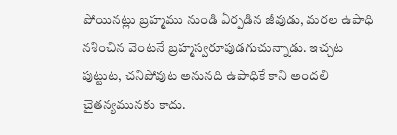పోయినట్లు బ్రహ్మము నుండి ఏర్పడిన జీవుడు, మరల ఉపాధి నశించిన వెంటనే బ్రహ్మస్వరూపుడగుచున్నాడు. ఇచ్చట పుట్టుట, చనిపోవుట అనునది ఉపాధికే కాని అందలి చైతన్యమునకు కాదు.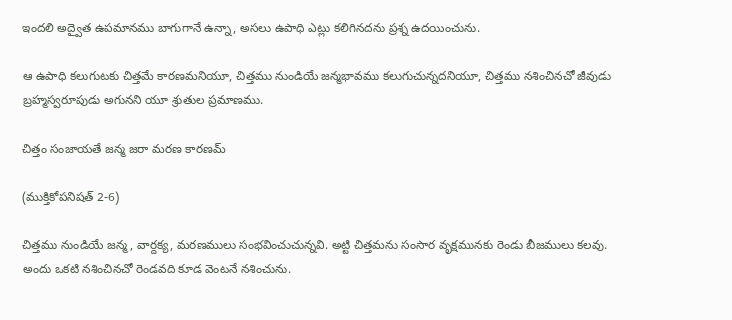ఇందలి అద్వైత ఉపమానము బాగుగానే ఉన్నా, అసలు ఉపాధి ఎట్లు కలిగినదను ప్రశ్న ఉదయించును.

ఆ ఉపాధి కలుగుటకు చిత్తమే కారణమనియూ, చిత్తము నుండియే జన్మభావము కలుగుచున్నదనియూ, చిత్తము నశించినచో జీవుడు బ్రహ్మస్వరూపుడు అగునని యూ శ్రుతుల ప్రమాణము.

చిత్తం సంజాయతే జన్మ జరా మరణ కారణమ్

(ముక్తికోపనిషత్ 2-6)

చిత్తము నుండియే జన్మ, వార్దక్య, మరణములు సంభవించుచున్నవి. అట్టి చిత్తమను సంసార వృక్షమునకు రెండు బీజములు కలవు. అందు ఒకటి నశించినచో రెండవది కూడ వెంటనే నశించును.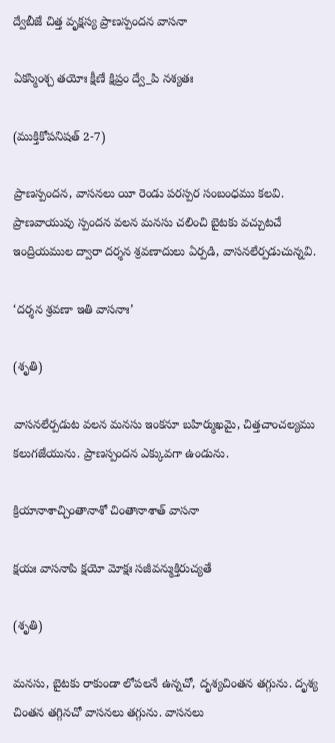ద్వేబీజే చిత్త వృక్షస్య ప్రాణస్పందన వాసనా

ఏకస్మింశ్చ తయోః క్షీణే క్షిప్రం ద్వే_పి నశ్యతః

(ముక్తికోపనిషత్ 2-7)

ప్రాణస్పందన, వాసనలు యీ రెండు పరస్పర సంబంధము కలవి. ప్రాణవాయువు స్పందన వలన మనసు చలించి బైటకు వచ్చుటచే ఇంద్రియముల ద్వారా దర్శన శ్రవణాదులు ఏర్పడి, వాసనలేర్పడుచున్నవి.

‘దర్శన శ్రవణా ఇతి వాసనాః’

(శృతి)

వాసనలేర్పడుట వలన మనసు ఇంకనూ బహిర్ముఖమై, చిత్తచాంచల్యము కలుగజేయును. ప్రాణస్పందన ఎక్కువగా ఉండును.

క్రియానాశాచ్చింతానాశో చింతానాశాత్ వాసనా

క్షయః వాసనాపి క్షయో మోక్షః సజీవన్ముక్తిరుచ్యతే

(శృతి)

మనసు, బైటకు రాకుండా లోపలనే ఉన్నచో, దృశ్యచింతన తగ్గును. దృశ్య చింతన తగ్గినచో వాసనలు తగ్గును. వాసనలు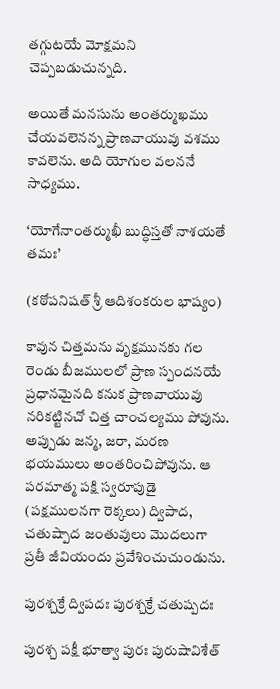తగ్గుటయే మోక్షమని చెప్పబడుచున్నది.

అయితే మనసును అంతర్ముఖము చేయవలెనన్న ప్రాణవాయువు వశము కావలెను. అది యోగుల వలననే సాధ్యము.

‘యోగేనాంతర్ముఖీ బుద్ధిస్తతో నాశయతే తమః’

(కఠోపనిషత్ శ్రీ ఆదిశంకరుల భాష్యం)

కావున చిత్తమను వృక్షమునకు గల రెండు బీజములలో ప్రాణ స్పందనయే ప్రధానమైనది కనుక ప్రాణవాయువు నరికట్టినచో చిత్త చాంచల్యము పోవును. అప్పుడు జన్మ, జరా, మరణ భయములు అంతరించిపోవును. ఆ పరమాత్మ పక్షి స్వరూపుడై (పక్షములనగా రెక్కలు) ద్విపాద, చతుష్పాద జంతువులు మొదలుగా ప్రతీ జీవియందు ప్రవేశించుచుండును.

పురశ్చక్రే ద్విపదః పురశ్చక్రే చతుష్పదః

పురశ్చ పక్షీ భూత్వా పురః పురుషావిశేత్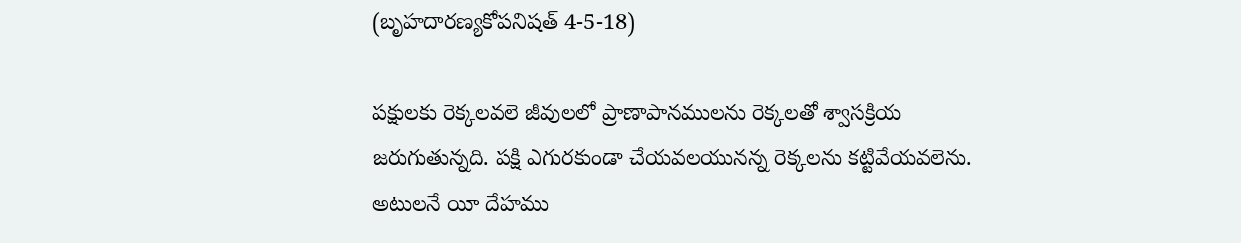(బృహదారణ్యకోపనిషత్ 4-5-18)

పక్షులకు రెక్కలవలె జీవులలో ప్రాణాపానములను రెక్కలతో శ్వాసక్రియ జరుగుతున్నది. పక్షి ఎగురకుండా చేయవలయునన్న రెక్కలను కట్టివేయవలెను. అటులనే యీ దేహము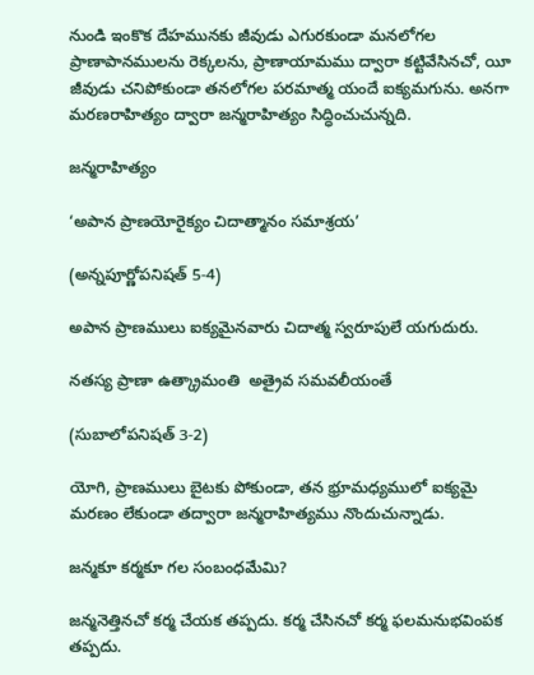నుండి ఇంకొక దేహమునకు జీవుడు ఎగురకుండా మనలోగల ప్రాణాపానములను రెక్కలను, ప్రాణాయామము ద్వారా కట్టివేసినచో, యీ జీవుడు చనిపోకుండా తనలోగల పరమాత్మ యందే ఐక్యమగును. అనగా మరణరాహిత్యం ద్వారా జన్మరాహిత్యం సిద్ధించుచున్నది.

జన్మరాహిత్యం

‘అపాన ప్రాణయోరైక్యం చిదాత్మానం సమాశ్రయ’

(అన్నపూర్ణోపనిషత్ 5-4)

అపాన ప్రాణములు ఐక్యమైనవారు చిదాత్మ స్వరూపులే యగుదురు.

నతస్య ప్రాణా ఉత్క్రామంతి  అత్రైవ సమవలీయంతే

(సుబాలోపనిషత్ 3-2)

యోగి, ప్రాణములు బైటకు పోకుండా, తన భ్రూమధ్యములో ఐక్యమై మరణం లేకుండా తద్వారా జన్మరాహిత్యము నొందుచున్నాడు.

జన్మకూ కర్మకూ గల సంబంధమేమి?

జన్మనెత్తినచో కర్మ చేయక తప్పదు. కర్మ చేసినచో కర్మ ఫలమనుభవింపక తప్పదు.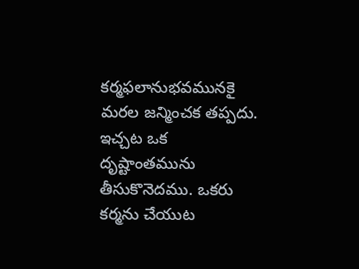కర్మఫలానుభవమునకై మరల జన్మించక తప్పదు. ఇచ్చట ఒక దృష్టాంతమును తీసుకొనెదము. ఒకరు కర్మను చేయుట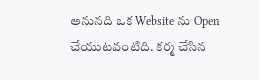అనునది ఒక Website ను Open చేయుటవంటిది. కర్మ చేసిన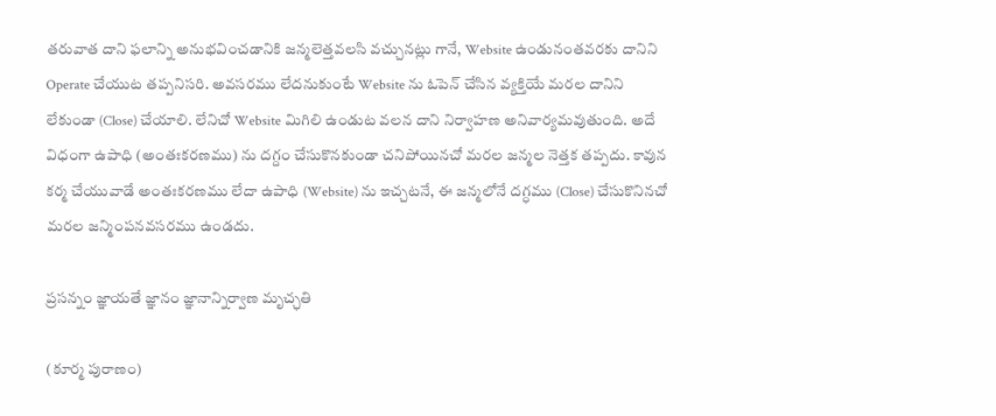తరువాత దాని ఫలాన్ని అనుభవించడానికి జన్మలెత్తవలసి వచ్చునట్లు గానే, Website ఉండునంతవరకు దానిని Operate చేయుట తప్పనిసరి. అవసరము లేదనుకుంటే Website ను ఓపెన్ చేసిన వ్యక్తియే మరల దానిని లేకుండా (Close) చేయాలి. లేనిచో Website మిగిలి ఉండుట వలన దాని నిర్వాహణ అనివార్యమవుతుంది. అదే విధంగా ఉపాధి (అంతఃకరణము) ను దగ్దం చేసుకొనకుండా చనిపోయినచో మరల జన్మల నెత్తక తప్పదు. కావున కర్మ చేయువాడే అంతఃకరణము లేదా ఉపాధి (Website) ను ఇచ్చటనే, ఈ జన్మలోనే దగ్ధము (Close) చేసుకొనినచో మరల జన్మింపనవసరము ఉండదు.

ప్రసన్నం జ్ఞాయతే జ్ఞానం జ్ఞానాన్నిర్వాణ మృచ్ఛతి

(కూర్మ పురాణం)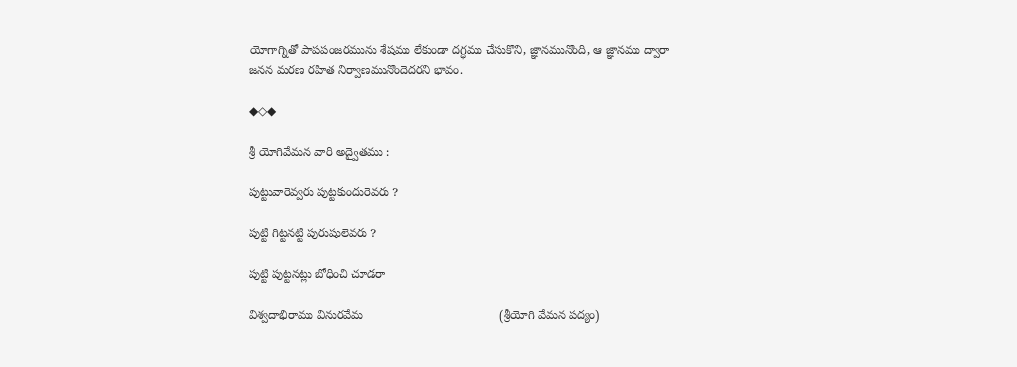యోగాగ్నితో పాపపంజరమును శేషము లేకుండా దగ్ధము చేసుకొని, జ్ఞానమునొంది, ఆ జ్ఞానము ద్వారా జనన మరణ రహిత నిర్వాణమునొందెదరని భావం.

◆◇◆

శ్రీ యోగివేమన వారి అద్వైతము :

పుట్టువారెవ్వరు పుట్టకుందురెవరు ?

పుట్టి గిట్టనట్టి పురుషులెవరు ?

పుట్టి పుట్టనట్లు బోధించి చూడరా

విశ్వదాభిరాము వినురవేమ                                        (శ్రీయోగి వేమన పద్యం)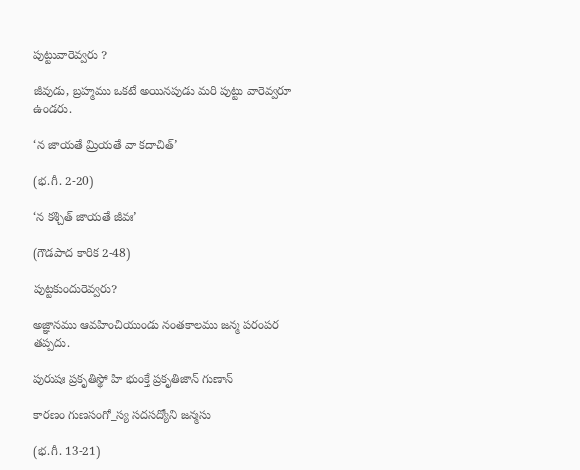పుట్టువారెవ్వరు ?

జీవుడు, బ్రహ్మము ఒకటే అయినపుడు మరి పుట్టు వారెవ్వరూ ఉండరు.

‘న జాయతే మ్రియతే వా కదాచిత్’

(భ.గీ. 2-20)

‘న కశ్చిత్ జాయతే జీవః’

(గౌడపాద కారిక 2-48)

పుట్టకుందురెవ్వరు?

అజ్ఞానము ఆవహించియుండు నంతకాలము జన్మ పరంపర తప్పదు.

పురుషః ప్రకృతిస్థో హి భుంక్తే ప్రకృతిజాన్ గుణాన్

కారణం గుణసంగో_స్య సదసద్యోని జన్మసు

(భ.గీ. 13-21)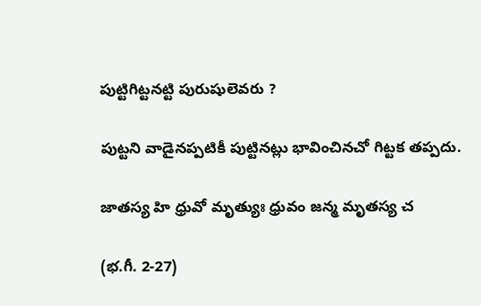పుట్టిగిట్టనట్టి పురుషులెవరు ?

పుట్టని వాడైనప్పటికీ పుట్టినట్లు భావించినచో గిట్టక తప్పదు.

జాతస్య హి ధ్రువో మృత్యుః ధ్రువం జన్మ మృతస్య చ

(భ.గీ. 2-27)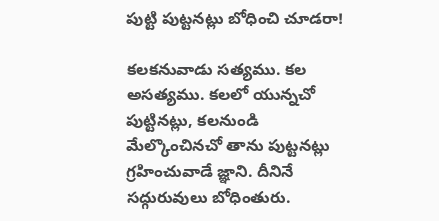పుట్టి పుట్టనట్లు బోధించి చూడరా!

కలకనువాడు సత్యము. కల అసత్యము. కలలో యున్నచో పుట్టినట్లు, కలనుండి మేల్కొంచినచో తాను పుట్టనట్లు గ్రహించువాడే జ్ఞాని. దీనినే సద్గురువులు బోధింతురు.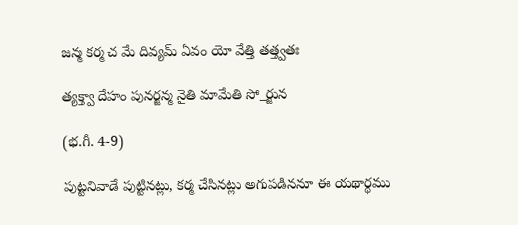జన్మ కర్మ చ మే దివ్యమ్ ఏవం యో వేత్తి తత్త్వతః

త్యక్త్వా దేహం పునర్జన్మ నైతి మామేతి సో_ర్జున

(భ.గీ. 4-9)

పుట్టనివాడే పుట్టినట్లు, కర్మ చేసినట్లు అగుపడిననూ ఈ యథార్థము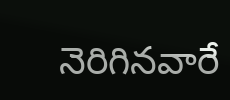నెరిగినవారే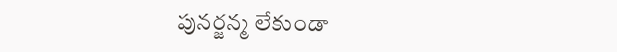పునర్జన్మ లేకుండా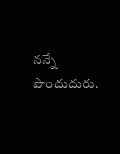నన్నే పొందుదురు.